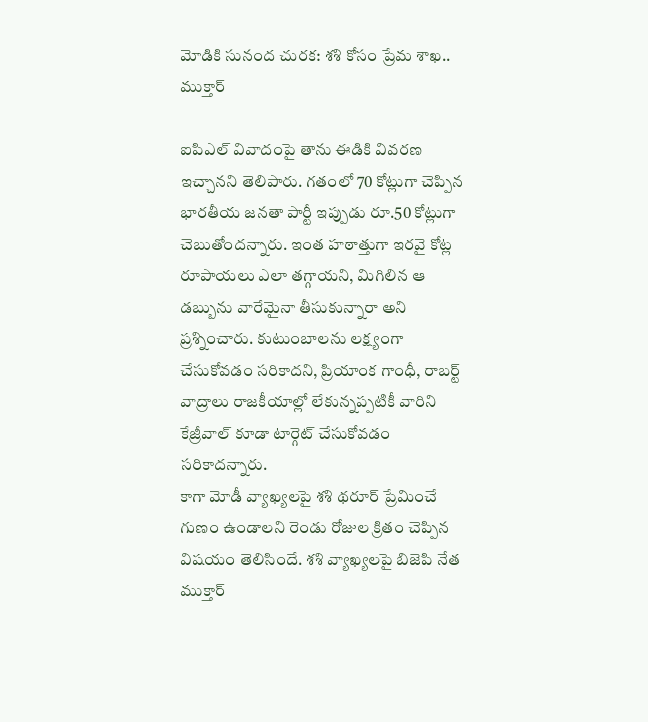మోడికి సునంద చురక: శశి కోసం ప్రేమ శాఖ.. ముక్తార్

ఐపిఎల్ వివాదంపై తాను ఈడికి వివరణ ఇచ్చానని తెలిపారు. గతంలో 70 కోట్లుగా చెప్పిన భారతీయ జనతా పార్టీ ఇప్పుడు రూ.50 కోట్లుగా చెబుతోందన్నారు. ఇంత హఠాత్తుగా ఇరవై కోట్ల రూపాయలు ఎలా తగ్గాయని, మిగిలిన ఆ డబ్బును వారేమైనా తీసుకున్నారా అని ప్రశ్నించారు. కుటుంబాలను లక్ష్యంగా చేసుకోవడం సరికాదని, ప్రియాంక గాంధీ, రాబర్ట్ వాద్రాలు రాజకీయాల్లో లేకున్నప్పటికీ వారిని కేజ్రీవాల్ కూడా టార్గెట్ చేసుకోవడం సరికాదన్నారు.
కాగా మోడీ వ్యాఖ్యలపై శశి థరూర్ ప్రేమించే గుణం ఉండాలని రెండు రోజుల క్రితం చెప్పిన విషయం తెలిసిందే. శశి వ్యాఖ్యలపై బిజెపి నేత ముక్తార్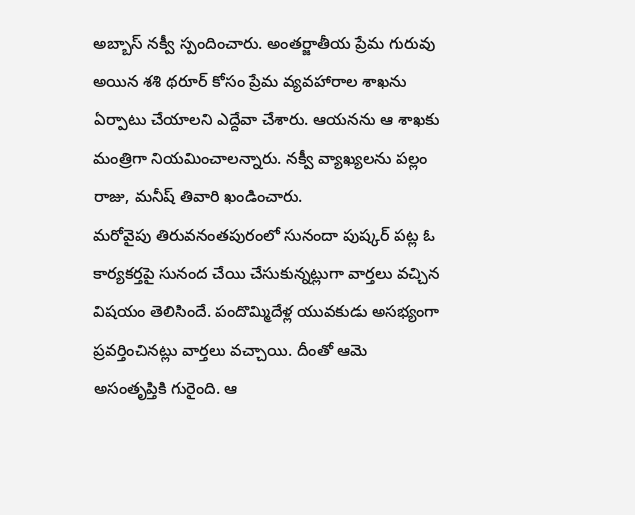అబ్బాస్ నక్వీ స్పందించారు. అంతర్జాతీయ ప్రేమ గురువు అయిన శశి థరూర్ కోసం ప్రేమ వ్యవహారాల శాఖను ఏర్పాటు చేయాలని ఎద్దేవా చేశారు. ఆయనను ఆ శాఖకు మంత్రిగా నియమించాలన్నారు. నక్వీ వ్యాఖ్యలను పల్లం రాజు, మనీష్ తివారి ఖండించారు.
మరోవైపు తిరువనంతపురంలో సునందా పుష్కర్ పట్ల ఓ కార్యకర్తపై సునంద చేయి చేసుకున్నట్లుగా వార్తలు వచ్చిన విషయం తెలిసిందే. పందొమ్మిదేళ్ల యువకుడు అసభ్యంగా ప్రవర్తించినట్లు వార్తలు వచ్చాయి. దీంతో ఆమె అసంతృప్తికి గురైంది. ఆ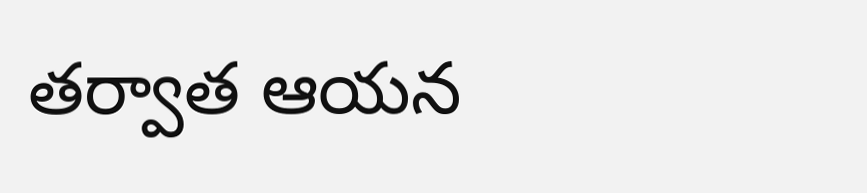తర్వాత ఆయన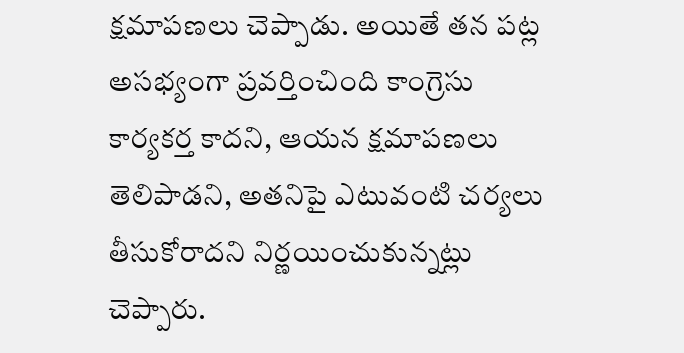క్షమాపణలు చెప్పాడు. అయితే తన పట్ల అసభ్యంగా ప్రవర్తించింది కాంగ్రెసు కార్యకర్త కాదని, ఆయన క్షమాపణలు తెలిపాడని, అతనిపై ఎటువంటి చర్యలు తీసుకోరాదని నిర్ణయించుకున్నట్లు చెప్పారు.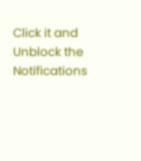Click it and Unblock the Notifications